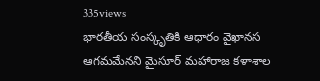335views
భారతీయ సంస్కృతికి ఆధారం వైఖానస ఆగమమేనని మైసూర్ మహారాజ కళాశాల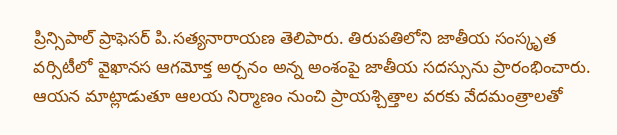ప్రిన్సిపాల్ ప్రాఫెసర్ పి.సత్యనారాయణ తెలిపారు. తిరుపతిలోని జాతీయ సంస్కృత వర్సిటీలో వైఖానస ఆగమోక్త అర్చనం అన్న అంశంపై జాతీయ సదస్సును ప్రారంభించారు. ఆయన మాట్లాడుతూ ఆలయ నిర్మాణం నుంచి ప్రాయశ్చిత్తాల వరకు వేదమంత్రాలతో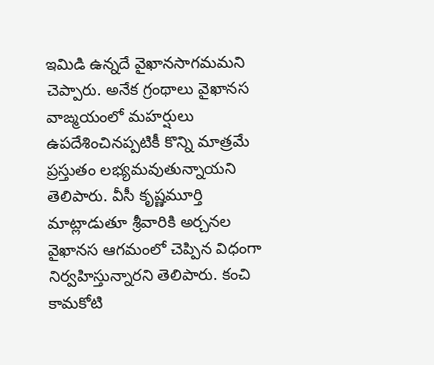ఇమిడి ఉన్నదే వైఖానసాగమమని చెప్పారు. అనేక గ్రంథాలు వైఖానస వాఙ్మయంలో మహర్షులు ఉపదేశించినప్పటికీ కొన్ని మాత్రమే ప్రస్తుతం లభ్యమవుతున్నాయని తెలిపారు. వీసీ కృష్ణమూర్తి మాట్లాడుతూ శ్రీవారికి అర్చనల వైఖానస ఆగమంలో చెప్పిన విధంగా నిర్వహిస్తున్నారని తెలిపారు. కంచి కామకోటి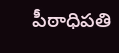పీఠాధిపతి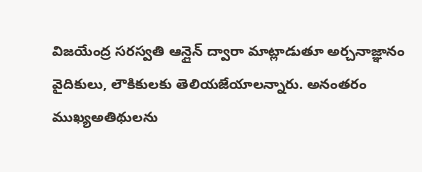విజయేంద్ర సరస్వతి ఆన్లైన్ ద్వారా మాట్లాడుతూ అర్చనాజ్ఞానం వైదికులు, లౌకికులకు తెలియజేయాలన్నారు. అనంతరం ముఖ్యఅతిథులను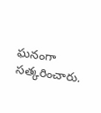ఘనంగా సత్కరించారు.